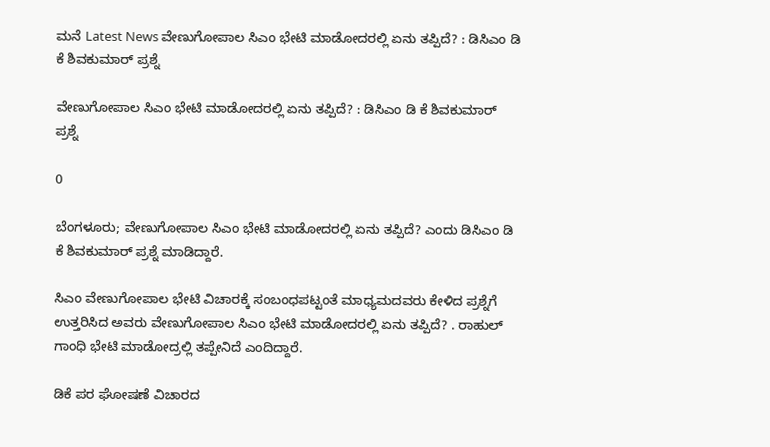ಮನೆ Latest News ವೇಣುಗೋಪಾಲ ಸಿಎಂ‌ ಭೇಟಿ ಮಾಡೋದರಲ್ಲಿ ಏನು ತಪ್ಪಿದೆ? : ಡಿಸಿಎಂ ಡಿ ಕೆ ಶಿವಕುಮಾರ್ ಪ್ರಶ್ನೆ

ವೇಣುಗೋಪಾಲ ಸಿಎಂ‌ ಭೇಟಿ ಮಾಡೋದರಲ್ಲಿ ಏನು ತಪ್ಪಿದೆ? : ಡಿಸಿಎಂ ಡಿ ಕೆ ಶಿವಕುಮಾರ್ ಪ್ರಶ್ನೆ

0

ಬೆಂಗಳೂರು; ವೇಣುಗೋಪಾಲ ಸಿಎಂ‌ ಭೇಟಿ ಮಾಡೋದರಲ್ಲಿ ಏನು ತಪ್ಪಿದೆ? ಎಂದು ಡಿಸಿಎಂ ಡಿ ಕೆ ಶಿವಕುಮಾರ್ ಪ್ರಶ್ನೆ ಮಾಡಿದ್ದಾರೆ.

ಸಿಎಂ ವೇಣುಗೋಪಾಲ ಭೇಟಿ ವಿಚಾರಕ್ಕೆ ಸಂಬಂಧಪಟ್ಟಂತೆ ಮಾಧ್ಯಮದವರು ಕೇಳಿದ ಪ್ರಶ್ನೆಗೆ ಉತ್ತರಿಸಿದ ಅವರು ವೇಣುಗೋಪಾಲ ಸಿಎಂ‌ ಭೇಟಿ ಮಾಡೋದರಲ್ಲಿ ಏನು ತಪ್ಪಿದೆ? . ರಾಹುಲ್ ಗಾಂಧಿ ಭೇಟಿ ಮಾಡೋದ್ರಲ್ಲಿ ತಪ್ಪೇನಿದೆ ಎಂದಿದ್ದಾರೆ.

ಡಿಕೆ ಪರ ಘೋಷಣೆ ವಿಚಾರದ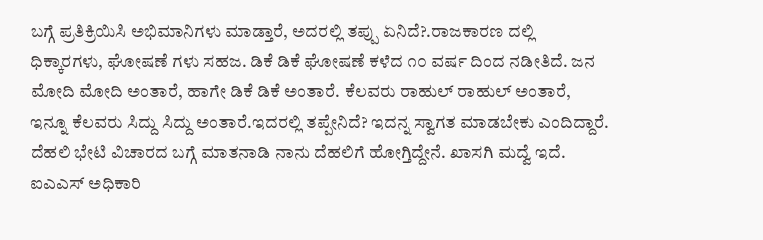ಬಗ್ಗೆ ಪ್ರತಿಕ್ರಿಯಿಸಿ ಅಭಿಮಾನಿಗಳು ಮಾಡ್ತಾರೆ, ಅದರಲ್ಲಿ ತಪ್ಪು ಏನಿದೆ?.ರಾಜಕಾರಣ ದಲ್ಲಿ ಧಿಕ್ಕಾರಗಳು, ಘೋಷಣೆ ಗಳು ಸಹಜ. ಡಿಕೆ ಡಿಕೆ ಘೋಷಣೆ ಕಳೆದ ೧೦ ವರ್ಷ ದಿಂದ ನಡೀತಿದೆ. ಜನ ಮೋದಿ ಮೋದಿ ಅಂತಾರೆ, ಹಾಗೇ ಡಿಕೆ ಡಿಕೆ ಅಂತಾರೆ. ಕೆಲವರು ರಾಹುಲ್ ರಾಹುಲ್ ಅಂತಾರೆ, ಇನ್ನೂ ಕೆಲವರು ಸಿದ್ದು ಸಿದ್ದು ಅಂತಾರೆ.ಇದರಲ್ಲಿ ತಪ್ಪೇನಿದೆ? ಇದನ್ನ ಸ್ವಾಗತ ಮಾಡಬೇಕು ಎಂದಿದ್ದಾರೆ. ದೆಹಲಿ ಭೇಟಿ ವಿಚಾರದ ಬಗ್ಗೆ ಮಾತನಾಡಿ ನಾನು ದೆಹಲಿಗೆ ಹೋಗ್ತಿದ್ದೇನೆ. ಖಾಸಗಿ ಮದ್ವೆ ಇದೆ. ಐಎಎಸ್ ಅಧಿಕಾರಿ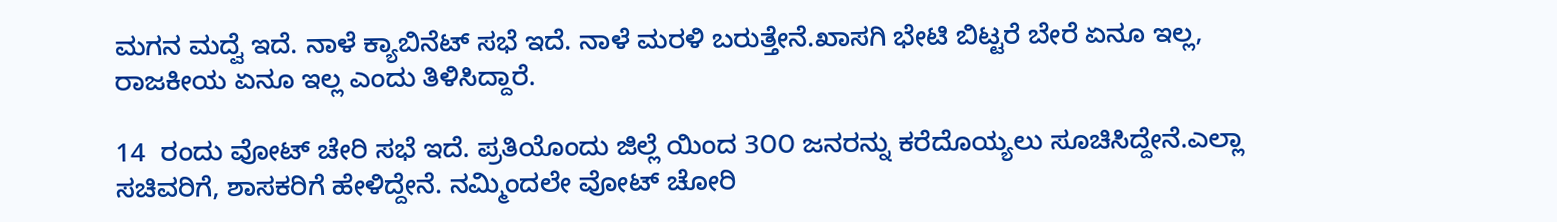ಮಗನ ಮದ್ವೆ ಇದೆ. ನಾಳೆ ಕ್ಯಾಬಿನೆಟ್ ಸಭೆ ಇದೆ. ನಾಳೆ ಮರಳಿ ಬರುತ್ತೇನೆ.ಖಾಸಗಿ ಭೇಟಿ ಬಿಟ್ಟರೆ ಬೇರೆ ಏನೂ ಇಲ್ಲ, ರಾಜಕೀಯ ಏನೂ ಇಲ್ಲ ಎಂದು ತಿಳಿಸಿದ್ದಾರೆ.

14  ರಂದು ವೋಟ್ ಚೇರಿ ಸಭೆ ಇದೆ. ಪ್ರತಿಯೊಂದು ಜಿಲ್ಲೆ ಯಿಂದ 3೦೦ ಜನರನ್ನು ಕರೆದೊಯ್ಯಲು ಸೂಚಿಸಿದ್ದೇನೆ.ಎಲ್ಲಾ ಸಚಿವರಿಗೆ, ಶಾಸಕರಿಗೆ ಹೇಳಿದ್ದೇನೆ. ನಮ್ಮಿಂದಲೇ ವೋಟ್ ಚೋರಿ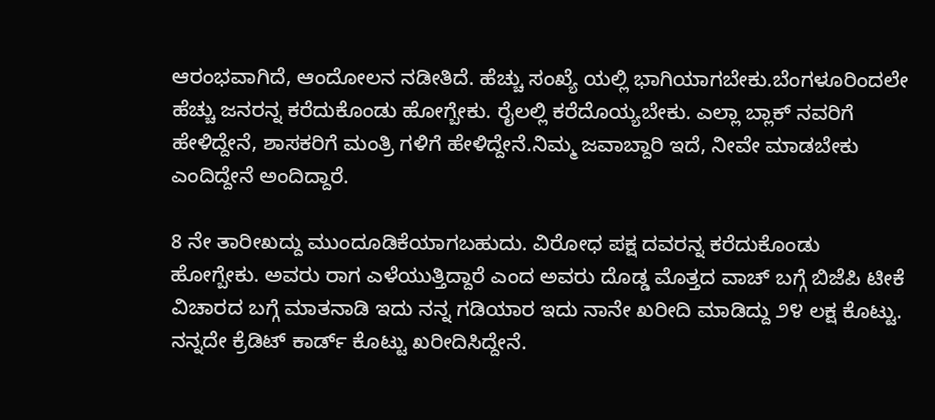ಆರಂಭವಾಗಿದೆ, ಆಂದೋಲನ ನಡೀತಿದೆ. ಹೆಚ್ಚು ಸಂಖ್ಯೆ ಯಲ್ಲಿ ಭಾಗಿಯಾಗಬೇಕು.ಬೆಂಗಳೂರಿಂದಲೇ ಹೆಚ್ಚು ಜನರನ್ನ ಕರೆದುಕೊಂಡು ಹೋಗ್ಬೇಕು. ರೈಲಲ್ಲಿ ಕರೆದೊಯ್ಯಬೇಕು. ಎಲ್ಲಾ ಬ್ಲಾಕ್ ನವರಿಗೆ ಹೇಳಿದ್ದೇನೆ, ಶಾಸಕರಿಗೆ ಮಂತ್ರಿ ಗಳಿಗೆ ಹೇಳಿದ್ದೇನೆ.ನಿಮ್ಮ ಜವಾಬ್ದಾರಿ ಇದೆ, ನೀವೇ ಮಾಡಬೇಕು ಎಂದಿದ್ದೇನೆ ಅಂದಿದ್ದಾರೆ.

8 ನೇ ತಾರೀಖದ್ದು ಮುಂದೂಡಿಕೆಯಾಗಬಹುದು. ವಿರೋಧ ಪಕ್ಷ ದವರನ್ನ ಕರೆದುಕೊಂಡು ಹೋಗ್ಬೇಕು. ಅವರು ರಾಗ ಎಳೆಯುತ್ತಿದ್ದಾರೆ ಎಂದ ಅವರು ದೊಡ್ಡ ಮೊತ್ತದ ವಾಚ್ ಬಗ್ಗೆ ಬಿಜೆಪಿ ಟೀಕೆ ವಿಚಾರದ ಬಗ್ಗೆ ಮಾತನಾಡಿ ಇದು ನನ್ನ ಗಡಿಯಾರ ಇದು ನಾನೇ ಖರೀದಿ ಮಾಡಿದ್ದು ೨೪ ಲಕ್ಷ ಕೊಟ್ಟು. ನನ್ನದೇ ಕ್ರೆಡಿಟ್ ಕಾರ್ಡ್ ಕೊಟ್ಟು ಖರೀದಿಸಿದ್ದೇನೆ.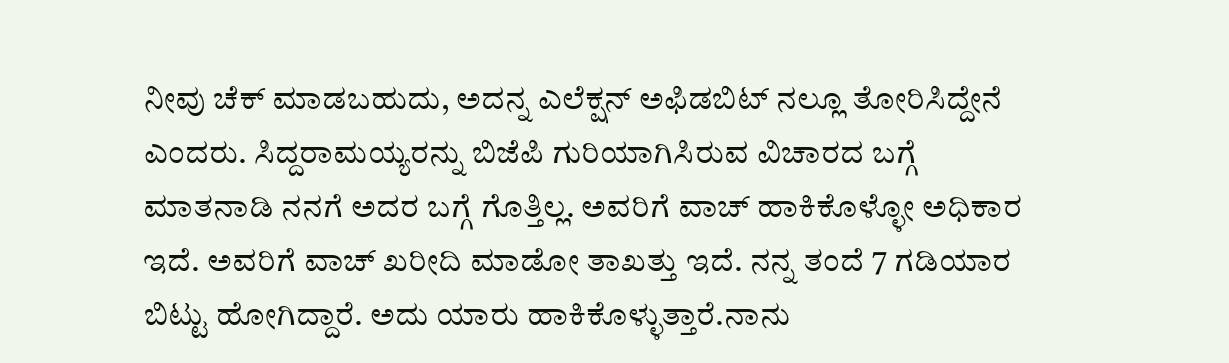ನೀವು ಚೆಕ್ ಮಾಡಬಹುದು, ಅದನ್ನ ಎಲೆಕ್ಷನ್ ಅಫಿಡಬಿಟ್ ನಲ್ಲೂ ತೋರಿಸಿದ್ದೇನೆ ಎಂದರು. ಸಿದ್ದರಾಮಯ್ಯರನ್ನು ಬಿಜೆಪಿ ಗುರಿಯಾಗಿಸಿರುವ ವಿಚಾರದ ಬಗ್ಗೆ ಮಾತನಾಡಿ ನನಗೆ ಅದರ ಬಗ್ಗೆ ಗೊತ್ತಿಲ್ಲ. ಅವರಿಗೆ ವಾಚ್ ಹಾಕಿಕೊಳ್ಳೋ ಅಧಿಕಾರ ಇದೆ. ಅವರಿಗೆ ವಾಚ್ ಖರೀದಿ ಮಾಡೋ ತಾಖತ್ತು ಇದೆ. ನನ್ನ ತಂದೆ 7 ಗಡಿಯಾರ ಬಿಟ್ಟು ಹೋಗಿದ್ದಾರೆ. ಅದು ಯಾರು ಹಾಕಿಕೊಳ್ಳುತ್ತಾರೆ.ನಾನು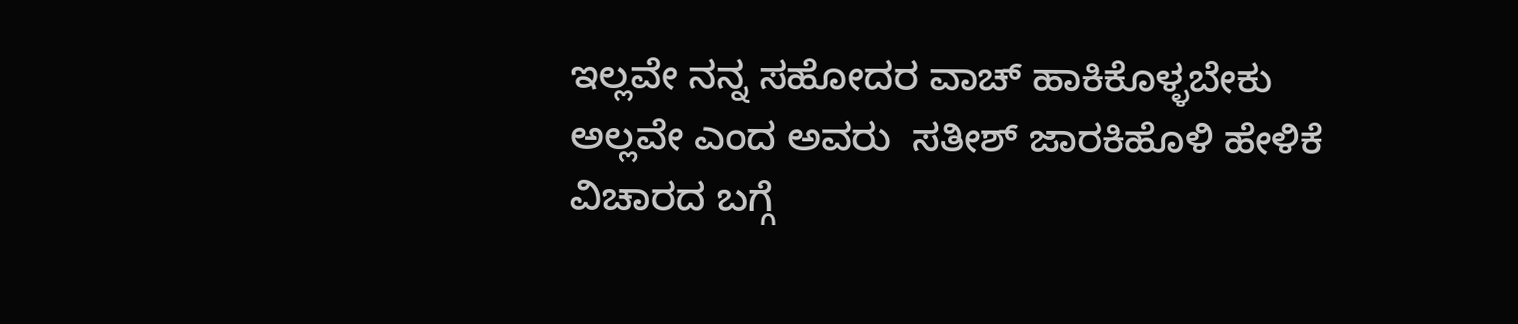ಇಲ್ಲವೇ ನನ್ನ ಸಹೋದರ ವಾಚ್ ಹಾಕಿಕೊಳ್ಳಬೇಕು ಅಲ್ಲವೇ ಎಂದ ಅವರು  ಸತೀಶ್ ಜಾರಕಿಹೊಳಿ ಹೇಳಿಕೆ ವಿಚಾರದ ಬಗ್ಗೆ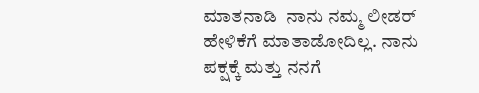ಮಾತನಾಡಿ  ನಾನು ನಮ್ಮ ಲೀಡರ್ ಹೇಳಿಕೆಗೆ ಮಾತಾಡೋದಿಲ್ಲ. ನಾನು ಪಕ್ಷಕ್ಕೆ ಮತ್ತು ನನಗೆ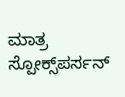ಮಾತ್ರ ಸ್ಪೋಕ್ಸ್‌ಪರ್ಸನ್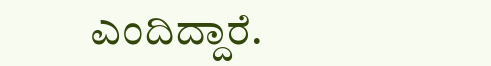ಎಂದಿದ್ದಾರೆ.